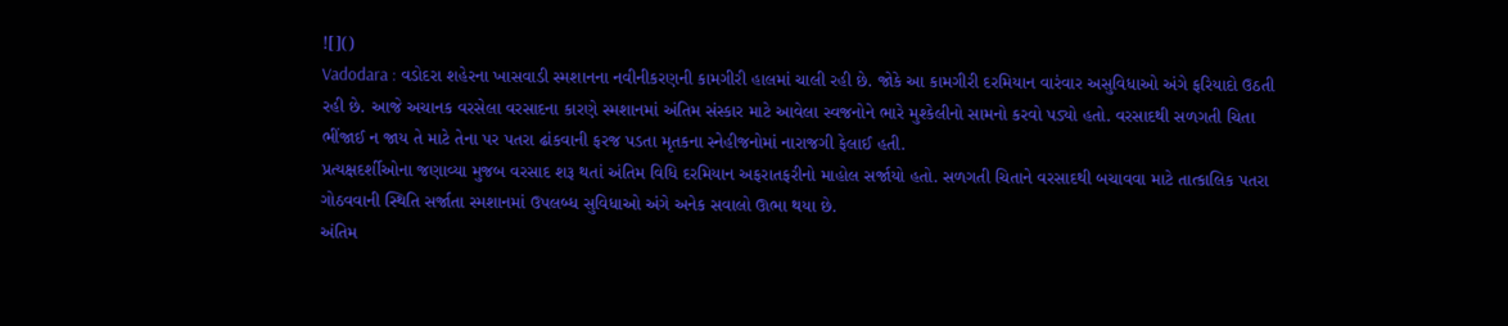![]()
Vadodara : વડોદરા શહેરના ખાસવાડી સ્મશાનના નવીનીકરણની કામગીરી હાલમાં ચાલી રહી છે. જોકે આ કામગીરી દરમિયાન વારંવાર અસુવિધાઓ અંગે ફરિયાદો ઉઠતી રહી છે. આજે અચાનક વરસેલા વરસાદના કારણે સ્મશાનમાં અંતિમ સંસ્કાર માટે આવેલા સ્વજનોને ભારે મુશ્કેલીનો સામનો કરવો પડ્યો હતો. વરસાદથી સળગતી ચિતા ભીંજાઈ ન જાય તે માટે તેના પર પતરા ઢાંકવાની ફરજ પડતા મૃતકના સ્નેહીજનોમાં નારાજગી ફેલાઈ હતી.
પ્રત્યક્ષદર્શીઓના જણાવ્યા મુજબ વરસાદ શરૂ થતાં અંતિમ વિધિ દરમિયાન અફરાતફરીનો માહોલ સર્જાયો હતો. સળગતી ચિતાને વરસાદથી બચાવવા માટે તાત્કાલિક પતરા ગોઠવવાની સ્થિતિ સર્જાતા સ્મશાનમાં ઉપલબ્ધ સુવિધાઓ અંગે અનેક સવાલો ઊભા થયા છે.
અંતિમ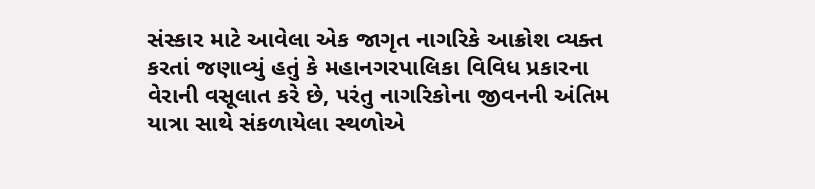સંસ્કાર માટે આવેલા એક જાગૃત નાગરિકે આક્રોશ વ્યક્ત કરતાં જણાવ્યું હતું કે મહાનગરપાલિકા વિવિધ પ્રકારના વેરાની વસૂલાત કરે છે, પરંતુ નાગરિકોના જીવનની અંતિમ યાત્રા સાથે સંકળાયેલા સ્થળોએ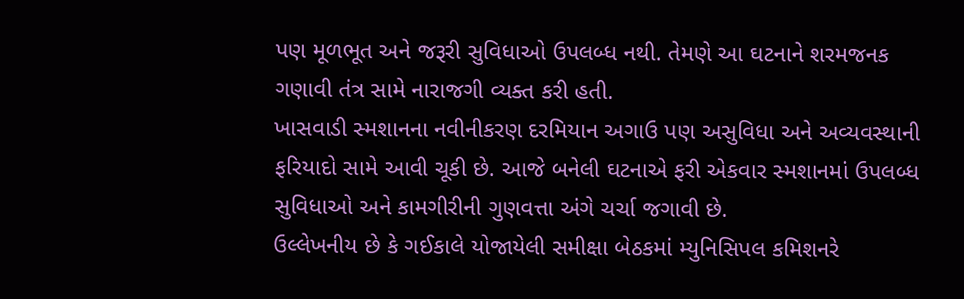પણ મૂળભૂત અને જરૂરી સુવિધાઓ ઉપલબ્ધ નથી. તેમણે આ ઘટનાને શરમજનક ગણાવી તંત્ર સામે નારાજગી વ્યક્ત કરી હતી.
ખાસવાડી સ્મશાનના નવીનીકરણ દરમિયાન અગાઉ પણ અસુવિધા અને અવ્યવસ્થાની ફરિયાદો સામે આવી ચૂકી છે. આજે બનેલી ઘટનાએ ફરી એકવાર સ્મશાનમાં ઉપલબ્ધ સુવિધાઓ અને કામગીરીની ગુણવત્તા અંગે ચર્ચા જગાવી છે.
ઉલ્લેખનીય છે કે ગઈકાલે યોજાયેલી સમીક્ષા બેઠકમાં મ્યુનિસિપલ કમિશનરે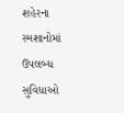શહેરના સ્મશાનોમાં ઉપલબ્ધ સુવિધાઓ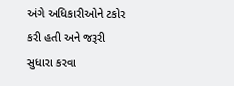અંગે અધિકારીઓને ટકોર કરી હતી અને જરૂરી સુધારા કરવા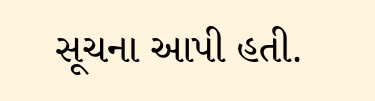સૂચના આપી હતી.